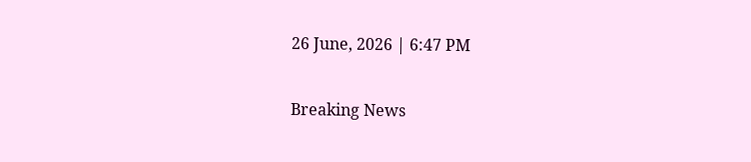26 June, 2026 | 6:47 PM

Breaking News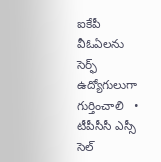ఐకేపీ వీఓఏలను సెర్ఫ్ ఉద్యోగులుగా గుర్తించాలి   •   టీపీసీసీ ఎస్సీ సెల్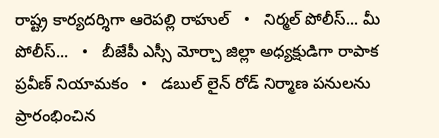రాష్ట్ర కార్యదర్శిగా ఆరెపల్లి రాహుల్   •   నిర్మల్ పోలీస్... మీ పోలీస్...   •   బీజేపీ ఎస్సీ మోర్చా జిల్లా అధ్యక్షుడిగా రాపాక ప్రవీణ్ నియామకం   •   డబుల్ లైన్ రోడ్ నిర్మాణ పనులను ప్రారంభించిన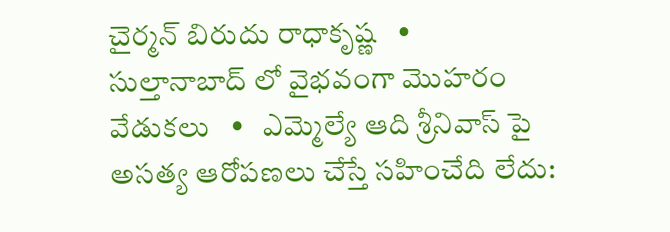చైర్మన్ బిరుదు రాధాకృష్ణ   •   సుల్తానాబాద్ లో వైభవంగా మొహరం వేడుకలు   •   ఎమ్మెల్యే ఆది శ్రీనివాస్ పై అసత్య ఆరోపణలు చేస్తే సహించేది లేదు: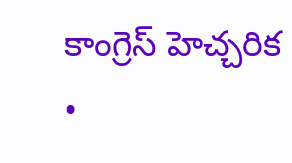కాంగ్రెస్ హెచ్చరిక   •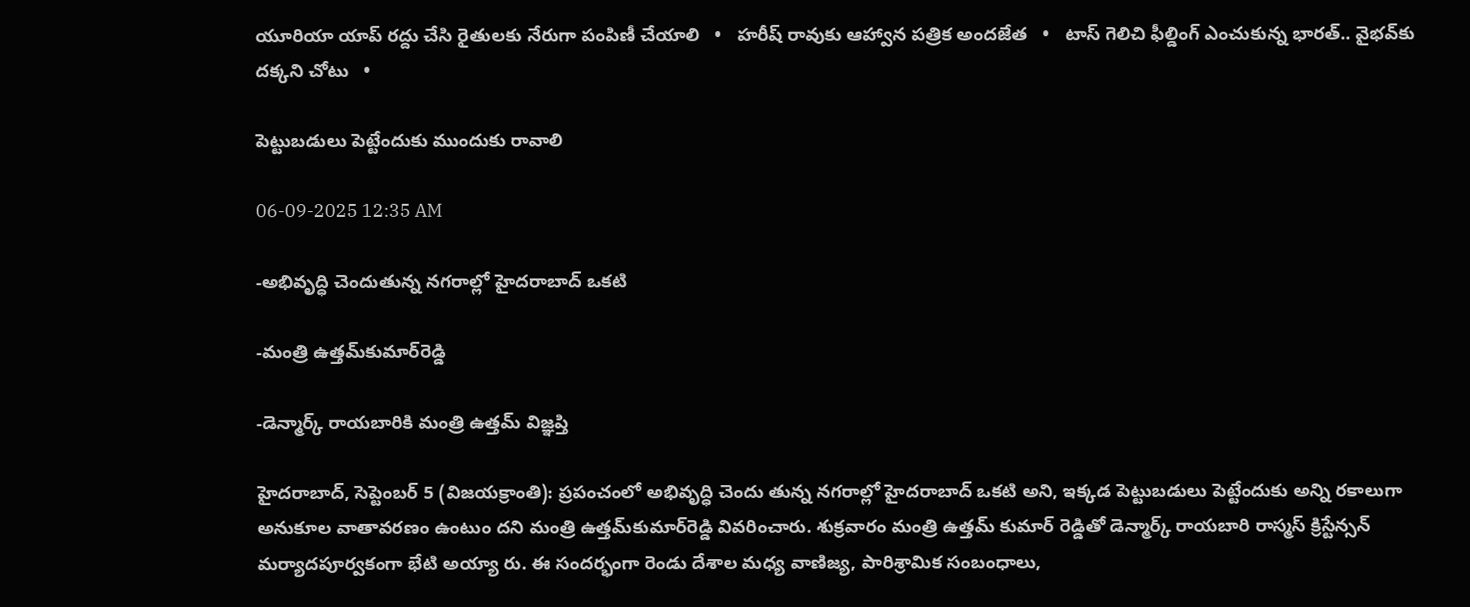యూరియా యాప్ రద్దు చేసి రైతులకు నేరుగా పంపిణీ చేయాలి   •   హరీష్ రావుకు ఆహ్వాన పత్రిక అందజేత   •   టాస్ గెలిచి ఫీల్డింగ్ ఎంచుకున్న భారత్.. వైభవ్‌కు దక్కని చోటు   •

పెట్టుబడులు పెట్టేందుకు ముందుకు రావాలి

06-09-2025 12:35 AM

-అభివృద్ధి చెందుతున్న నగరాల్లో హైదరాబాద్ ఒకటి

-మంత్రి ఉత్తమ్‌కుమార్‌రెడ్డి

-డెన్మార్క్ రాయబారికి మంత్రి ఉత్తమ్ విజ్ఞప్తి

హైదరాబాద్, సెప్టెంబర్ 5 (విజయక్రాంతి): ప్రపంచంలో అభివృద్ధి చెందు తున్న నగరాల్లో హైదరాబాద్ ఒకటి అని, ఇక్కడ పెట్టుబడులు పెట్టేందుకు అన్ని రకాలుగా అనుకూల వాతావరణం ఉంటుం దని మంత్రి ఉత్తమ్‌కుమార్‌రెడ్డి వివరించారు. శుక్రవారం మంత్రి ఉత్తమ్ కుమార్ రెడ్డితో డెన్మార్క్ రాయబారి రాస్మస్ క్రిస్టేన్సన్ మర్యాదపూర్వకంగా భేటి అయ్యా రు. ఈ సందర్భంగా రెండు దేశాల మధ్య వాణిజ్య, పారిశ్రామిక సంబంధాలు,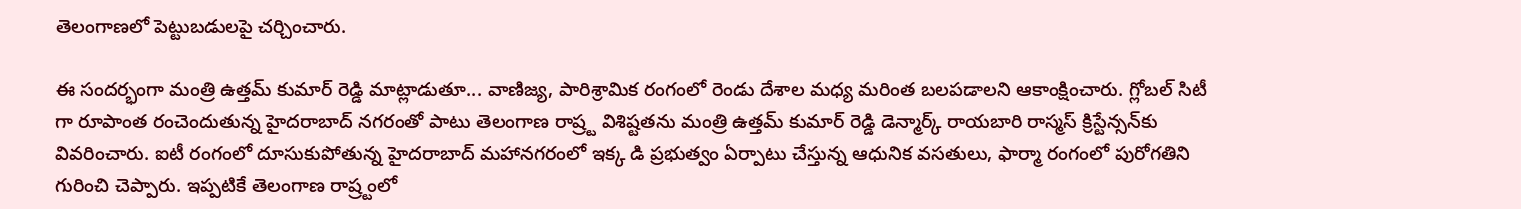తెలంగాణలో పెట్టుబడులపై చర్చించారు.

ఈ సందర్భంగా మంత్రి ఉత్తమ్ కుమార్ రెడ్డి మాట్లాడుతూ... వాణిజ్య, పారిశ్రామిక రంగంలో రెండు దేశాల మధ్య మరింత బలపడాలని ఆకాంక్షించారు. గ్లోబల్ సిటీ గా రూపాంత రంచెందుతున్న హైదరాబాద్ నగరంతో పాటు తెలంగాణ రాష్ర్ట విశిష్టతను మంత్రి ఉత్తమ్ కుమార్ రెడ్డి డెన్మార్క్ రాయబారి రాస్మస్ క్రిస్టేన్సన్‌కు వివరించారు. ఐటీ రంగంలో దూసుకుపోతున్న హైదరాబాద్ మహానగరంలో ఇక్క డి ప్రభుత్వం ఏర్పాటు చేస్తున్న ఆధునిక వసతులు, ఫార్మా రంగంలో పురోగతిని గురించి చెప్పారు. ఇప్పటికే తెలంగాణ రాష్ర్టంలో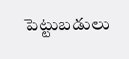పెట్టుబడులు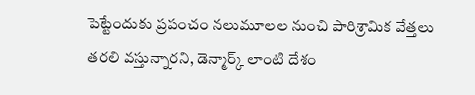పెట్టేందుకు ప్రపంచం నలుమూలల నుంచి పారిశ్రామిక వేత్తలు తరలి వస్తున్నారని, డెన్మార్క్ లాంటి దేశం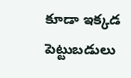కూడా ఇక్కడ పెట్టుబడులు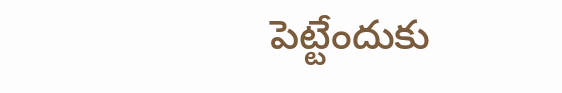పెట్టేందుకు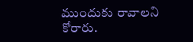ముందుకు రావాలని కోరారు.